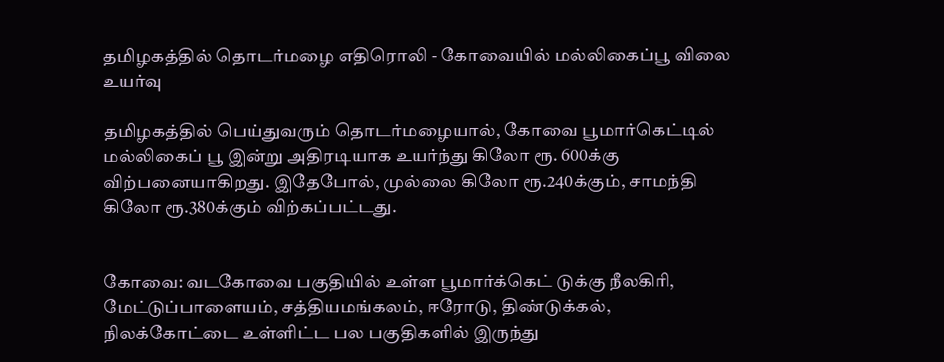தமிழகத்தில் தொடர்மழை எதிரொலி - கோவையில் மல்லிகைப்பூ விலை உயர்வு

தமிழகத்தில் பெய்துவரும் தொடர்மழையால், கோவை பூமார்கெட்டில் மல்லிகைப் பூ இன்று அதிரடியாக உயர்ந்து கிலோ ரூ. 600க்கு விற்பனையாகிறது. இதேபோல், முல்லை கிலோ ரூ.240க்கும், சாமந்தி கிலோ ரூ.380க்கும் விற்கப்பட்டது.


கோவை: வடகோவை பகுதியில் உள்ள பூமார்க்கெட் டுக்கு நீலகிரி, மேட்டுப்பாளையம், சத்தியமங்கலம், ஈரோடு, திண்டுக்கல், நிலக்கோட்டை உள்ளிட்ட பல பகுதிகளில் இருந்து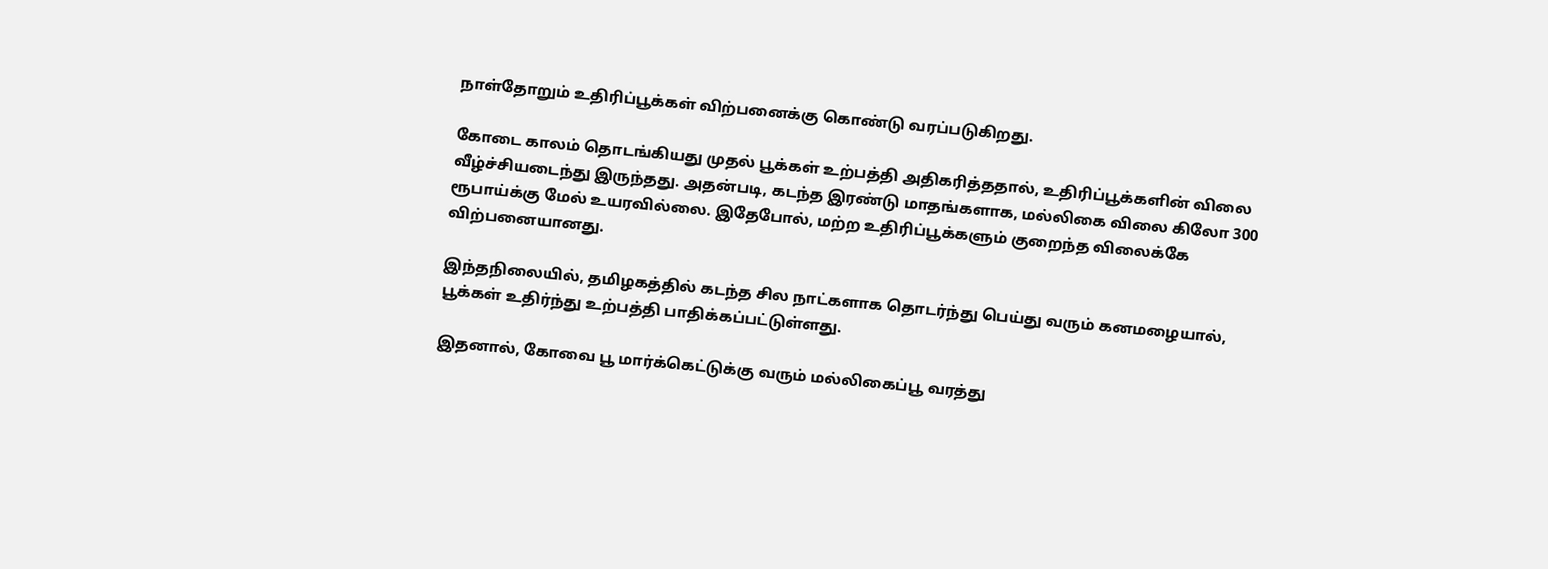நாள்தோறும் உதிரிப்பூக்கள் விற்பனைக்கு கொண்டு வரப்படுகிறது.

கோடை காலம் தொடங்கியது முதல் பூக்கள் உற்பத்தி அதிகரித்ததால், உதிரிப்பூக்களின் விலை வீழ்ச்சியடைந்து இருந்தது. அதன்படி, கடந்த இரண்டு மாதங்களாக, மல்லிகை விலை கிலோ 300 ரூபாய்க்கு மேல் உயரவில்லை. இதேபோல், மற்ற உதிரிப்பூக்களும் குறைந்த விலைக்கே விற்பனையானது.

இந்தநிலையில், தமிழகத்தில் கடந்த சில நாட்களாக தொடர்ந்து பெய்து வரும் கனமழையால், பூக்கள் உதிர்ந்து உற்பத்தி பாதிக்கப்பட்டுள்ளது.

இதனால், கோவை பூ மார்க்கெட்டுக்கு வரும் மல்லிகைப்பூ வரத்து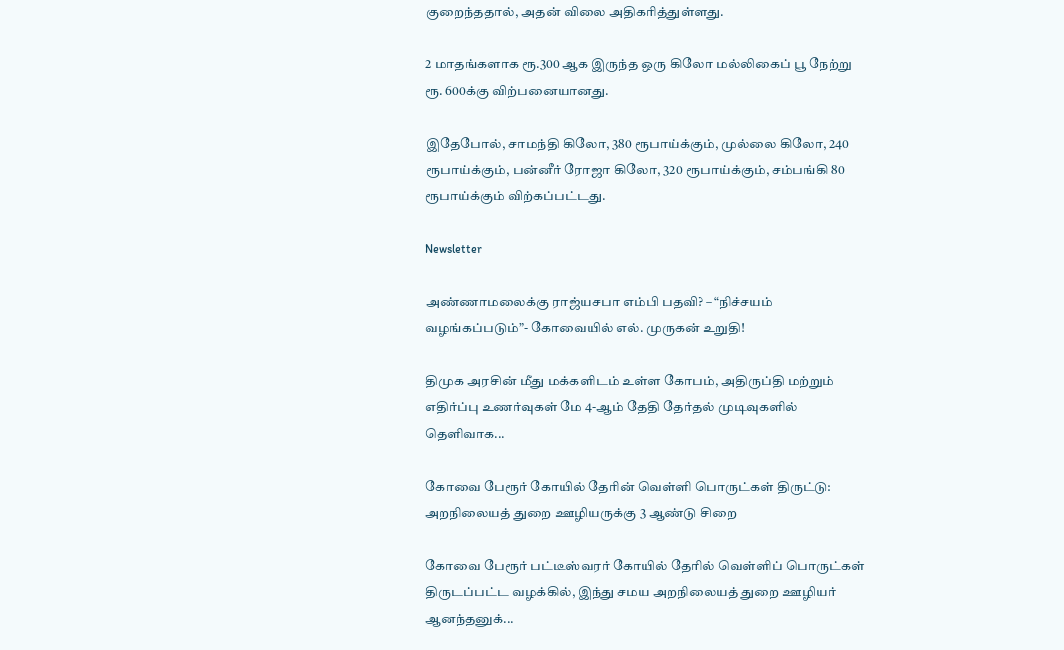குறைந்ததால், அதன் விலை அதிகரித்துள்ளது.

2 மாதங்களாக ரூ.300 ஆக இருந்த ஒரு கிலோ மல்லிகைப் பூ நேற்று ரூ. 600க்கு விற்பனையானது.

இதேபோல், சாமந்தி கிலோ, 380 ரூபாய்க்கும், முல்லை கிலோ, 240 ரூபாய்க்கும், பன்னீர் ரோஜா கிலோ, 320 ரூபாய்க்கும், சம்பங்கி 80 ரூபாய்க்கும் விற்கப்பட்டது.

Newsletter

அண்ணாமலைக்கு ராஜ்யசபா எம்பி பதவி? – “நிச்சயம் வழங்கப்படும்”- கோவையில் எல். முருகன் உறுதி!

திமுக அரசின் மீது மக்களிடம் உள்ள கோபம், அதிருப்தி மற்றும் எதிர்ப்பு உணர்வுகள் மே 4-ஆம் தேதி தேர்தல் முடிவுகளில் தெளிவாக...

கோவை பேரூர் கோயில் தேரின் வெள்ளி பொருட்கள் திருட்டு: அறநிலையத் துறை ஊழியருக்கு 3 ஆண்டு சிறை

கோவை பேரூர் பட்டீஸ்வரர் கோயில் தேரில் வெள்ளிப் பொருட்கள் திருடப்பட்ட வழக்கில், இந்து சமய அறநிலையத் துறை ஊழியர் ஆனந்தனுக்...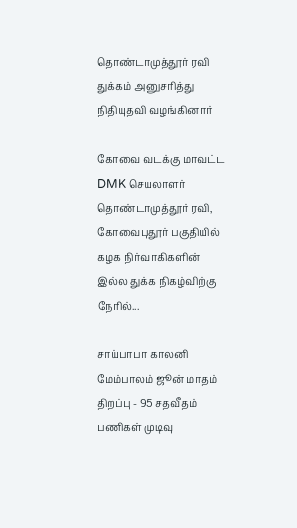தொண்டாமுத்தூர் ரவி துக்கம் அனுசரித்து நிதியுதவி வழங்கினார்

கோவை வடக்கு மாவட்ட DMK செயலாளர் தொண்டாமுத்தூர் ரவி, கோவைபுதூர் பகுதியில் கழக நிர்வாகிகளின் இல்ல துக்க நிகழ்விற்கு நேரில்...

சாய்பாபா காலனி மேம்பாலம் ஜூன் மாதம் திறப்பு - 95 சதவீதம் பணிகள் முடிவு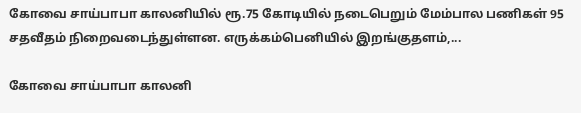கோவை சாய்பாபா காலனியில் ரூ.75 கோடியில் நடைபெறும் மேம்பால பணிகள் 95 சதவீதம் நிறைவடைந்துள்ளன. எருக்கம்பெனியில் இறங்குதளம்,...

கோவை சாய்பாபா காலனி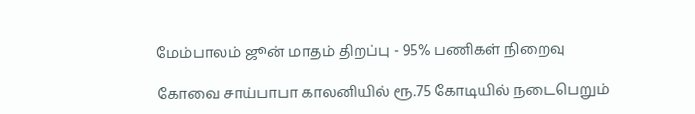மேம்பாலம் ஜூன் மாதம் திறப்பு - 95% பணிகள் நிறைவு

கோவை சாய்பாபா காலனியில் ரூ.75 கோடியில் நடைபெறும்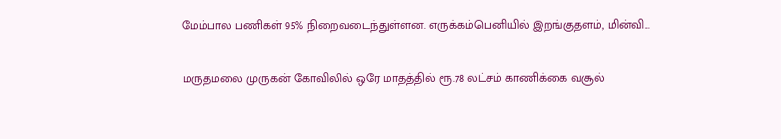மேம்பால பணிகள் 95% நிறைவடைந்துள்ளன. எருக்கம்பெனியில் இறங்குதளம், மின்வி...

மருதமலை முருகன் கோவிலில் ஒரே மாதத்தில் ரூ.78 லட்சம் காணிக்கை வசூல்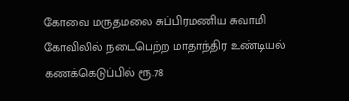கோவை மருதமலை சுப்பிரமணிய சுவாமி கோவிலில் நடைபெற்ற மாதாந்திர உண்டியல் கணக்கெடுப்பில் ரூ.78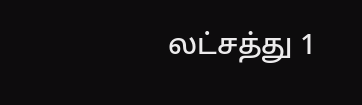லட்சத்து 1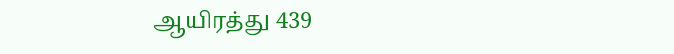ஆயிரத்து 439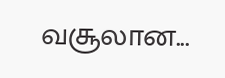வசூலான...